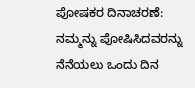ಪೋಷಕರ ದಿನಾಚರಣೆ: ನಮ್ಮನ್ನು ಪೋಷಿಸಿದವರನ್ನು ನೆನೆಯಲು ಒಂದು ದಿನ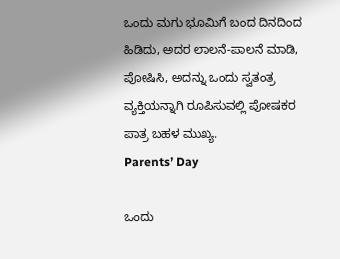ಒಂದು ಮಗು ಭೂಮಿಗೆ ಬಂದ ದಿನದಿಂದ ಹಿಡಿದು, ಅದರ ಲಾಲನೆ-ಪಾಲನೆ ಮಾಡಿ, ಪೋಷಿಸಿ, ಅದನ್ನು ಒಂದು ಸ್ವತಂತ್ರ ವ್ಯಕ್ತಿಯನ್ನಾಗಿ ರೂಪಿಸುವಲ್ಲಿ ಪೋಷಕರ ಪಾತ್ರ ಬಹಳ ಮುಖ್ಯ.
Parents’ Day

ಒಂದು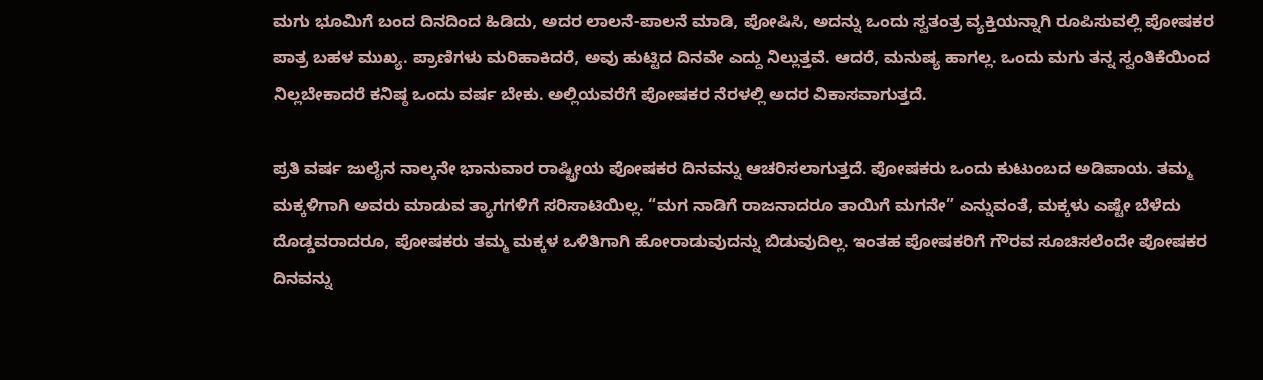ಮಗು ಭೂಮಿಗೆ ಬಂದ ದಿನದಿಂದ ಹಿಡಿದು, ಅದರ ಲಾಲನೆ-ಪಾಲನೆ ಮಾಡಿ, ಪೋಷಿಸಿ, ಅದನ್ನು ಒಂದು ಸ್ವತಂತ್ರ ವ್ಯಕ್ತಿಯನ್ನಾಗಿ ರೂಪಿಸುವಲ್ಲಿ ಪೋಷಕರ ಪಾತ್ರ ಬಹಳ ಮುಖ್ಯ. ಪ್ರಾಣಿಗಳು ಮರಿಹಾಕಿದರೆ, ಅವು ಹುಟ್ಟಿದ ದಿನವೇ ಎದ್ದು ನಿಲ್ಲುತ್ತವೆ. ಆದರೆ, ಮನುಷ್ಯ ಹಾಗಲ್ಲ. ಒಂದು ಮಗು ತನ್ನ ಸ್ವಂತಿಕೆಯಿಂದ ನಿಲ್ಲಬೇಕಾದರೆ ಕನಿಷ್ಠ ಒಂದು ವರ್ಷ ಬೇಕು. ಅಲ್ಲಿಯವರೆಗೆ ಪೋಷಕರ ನೆರಳಲ್ಲಿ ಅದರ ವಿಕಾಸವಾಗುತ್ತದೆ.

ಪ್ರತಿ ವರ್ಷ ಜುಲೈನ ನಾಲ್ಕನೇ ಭಾನುವಾರ ರಾಷ್ಟ್ರೀಯ ಪೋಷಕರ ದಿನವನ್ನು ಆಚರಿಸಲಾಗುತ್ತದೆ. ಪೋಷಕರು ಒಂದು ಕುಟುಂಬದ ಅಡಿಪಾಯ. ತಮ್ಮ ಮಕ್ಕಳಿಗಾಗಿ ಅವರು ಮಾಡುವ ತ್ಯಾಗಗಳಿಗೆ ಸರಿಸಾಟಿಯಿಲ್ಲ. “ಮಗ ನಾಡಿಗೆ ರಾಜನಾದರೂ ತಾಯಿಗೆ ಮಗನೇ” ಎನ್ನುವಂತೆ, ಮಕ್ಕಳು ಎಷ್ಟೇ ಬೆಳೆದು ದೊಡ್ಡವರಾದರೂ, ಪೋಷಕರು ತಮ್ಮ ಮಕ್ಕಳ ಒಳಿತಿಗಾಗಿ ಹೋರಾಡುವುದನ್ನು ಬಿಡುವುದಿಲ್ಲ. ಇಂತಹ ಪೋಷಕರಿಗೆ ಗೌರವ ಸೂಚಿಸಲೆಂದೇ ಪೋಷಕರ ದಿನವನ್ನು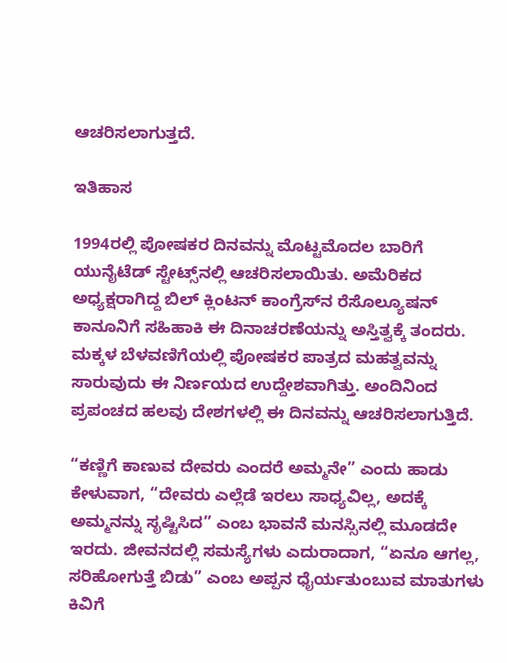ಆಚರಿಸಲಾಗುತ್ತದೆ.

ಇತಿಹಾಸ

1994ರಲ್ಲಿ ಪೋಷಕರ ದಿನವನ್ನು ಮೊಟ್ಟಮೊದಲ ಬಾರಿಗೆ ಯುನೈಟೆಡ್ ಸ್ಟೇಟ್ಸ್‌ನಲ್ಲಿ ಆಚರಿಸಲಾಯಿತು. ಅಮೆರಿಕದ ಅಧ್ಯಕ್ಷರಾಗಿದ್ದ ಬಿಲ್ ಕ್ಲಿಂಟನ್ ಕಾಂಗ್ರೆಸ್‌ನ ರೆಸೊಲ್ಯೂಷನ್ ಕಾನೂನಿಗೆ ಸಹಿಹಾಕಿ ಈ ದಿನಾಚರಣೆಯನ್ನು ಅಸ್ತಿತ್ವಕ್ಕೆ ತಂದರು. ಮಕ್ಕಳ ಬೆಳವಣಿಗೆಯಲ್ಲಿ ಪೋಷಕರ ಪಾತ್ರದ ಮಹತ್ವವನ್ನು ಸಾರುವುದು ಈ ನಿರ್ಣಯದ ಉದ್ದೇಶವಾಗಿತ್ತು. ಅಂದಿನಿಂದ ಪ್ರಪಂಚದ ಹಲವು ದೇಶಗಳಲ್ಲಿ ಈ ದಿನವನ್ನು ಆಚರಿಸಲಾಗುತ್ತಿದೆ.

“ಕಣ್ಣಿಗೆ ಕಾಣುವ ದೇವರು ಎಂದರೆ ಅಮ್ಮನೇ” ಎಂದು ಹಾಡು ಕೇಳುವಾಗ, “ದೇವರು ಎಲ್ಲೆಡೆ ಇರಲು ಸಾಧ್ಯವಿಲ್ಲ, ಅದಕ್ಕೆ ಅಮ್ಮನನ್ನು ಸೃಷ್ಟಿಸಿದ” ಎಂಬ ಭಾವನೆ ಮನಸ್ಸಿನಲ್ಲಿ ಮೂಡದೇ ಇರದು. ಜೀವನದಲ್ಲಿ ಸಮಸ್ಯೆಗಳು ಎದುರಾದಾಗ, “ಏನೂ ಆಗಲ್ಲ, ಸರಿಹೋಗುತ್ತೆ ಬಿಡು” ಎಂಬ ಅಪ್ಪನ ಧೈರ್ಯತುಂಬುವ ಮಾತುಗಳು ಕಿವಿಗೆ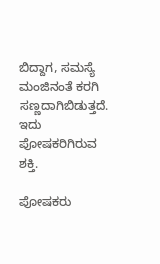ಬಿದ್ದಾಗ, ಸಮಸ್ಯೆ ಮಂಜಿನಂತೆ ಕರಗಿ ಸಣ್ಣದಾಗಿಬಿಡುತ್ತದೆ. ಇದು ಪೋಷಕರಿಗಿರುವ ಶಕ್ತಿ.

ಪೋಷಕರು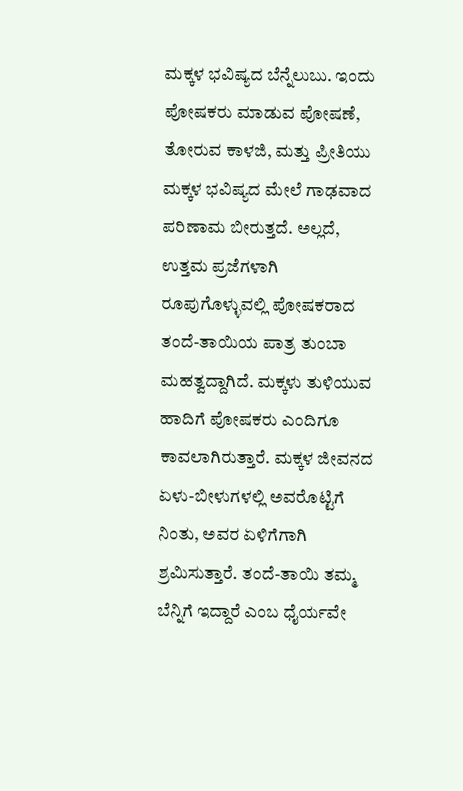ಮಕ್ಕಳ ಭವಿಷ್ಯದ ಬೆನ್ನೆಲುಬು. ಇಂದು ಪೋಷಕರು ಮಾಡುವ ಪೋಷಣೆ, ತೋರುವ ಕಾಳಜಿ, ಮತ್ತು ಪ್ರೀತಿಯು ಮಕ್ಕಳ ಭವಿಷ್ಯದ ಮೇಲೆ ಗಾಢವಾದ ಪರಿಣಾಮ ಬೀರುತ್ತದೆ. ಅಲ್ಲದೆ, ಉತ್ತಮ ಪ್ರಜೆಗಳಾಗಿ ರೂಪುಗೊಳ್ಳುವಲ್ಲಿ ಪೋಷಕರಾದ ತಂದೆ-ತಾಯಿಯ ಪಾತ್ರ ತುಂಬಾ ಮಹತ್ವದ್ದಾಗಿದೆ. ಮಕ್ಕಳು ತುಳಿಯುವ ಹಾದಿಗೆ ಪೋಷಕರು ಎಂದಿಗೂ ಕಾವಲಾಗಿರುತ್ತಾರೆ. ಮಕ್ಕಳ ಜೀವನದ ಏಳು-ಬೀಳುಗಳಲ್ಲಿ ಅವರೊಟ್ಟಿಗೆ ನಿಂತು, ಅವರ ಏಳಿಗೆಗಾಗಿ ಶ್ರಮಿಸುತ್ತಾರೆ. ತಂದೆ-ತಾಯಿ ತಮ್ಮ ಬೆನ್ನಿಗೆ ಇದ್ದಾರೆ ಎಂಬ ಧೈರ್ಯವೇ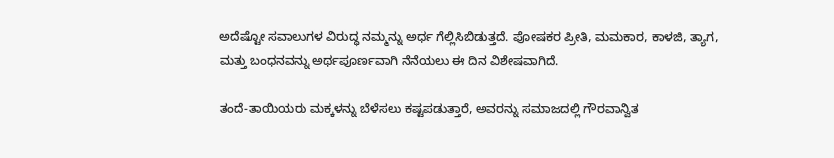ಅದೆಷ್ಟೋ ಸವಾಲುಗಳ ವಿರುದ್ಧ ನಮ್ಮನ್ನು ಅರ್ಧ ಗೆಲ್ಲಿಸಿಬಿಡುತ್ತದೆ. ಪೋಷಕರ ಪ್ರೀತಿ, ಮಮಕಾರ, ಕಾಳಜಿ, ತ್ಯಾಗ, ಮತ್ತು ಬಂಧನವನ್ನು ಅರ್ಥಪೂರ್ಣವಾಗಿ ನೆನೆಯಲು ಈ ದಿನ ವಿಶೇಷವಾಗಿದೆ.

ತಂದೆ-ತಾಯಿಯರು ಮಕ್ಕಳನ್ನು ಬೆಳೆಸಲು ಕಷ್ಟಪಡುತ್ತಾರೆ, ಅವರನ್ನು ಸಮಾಜದಲ್ಲಿ ಗೌರವಾನ್ವಿತ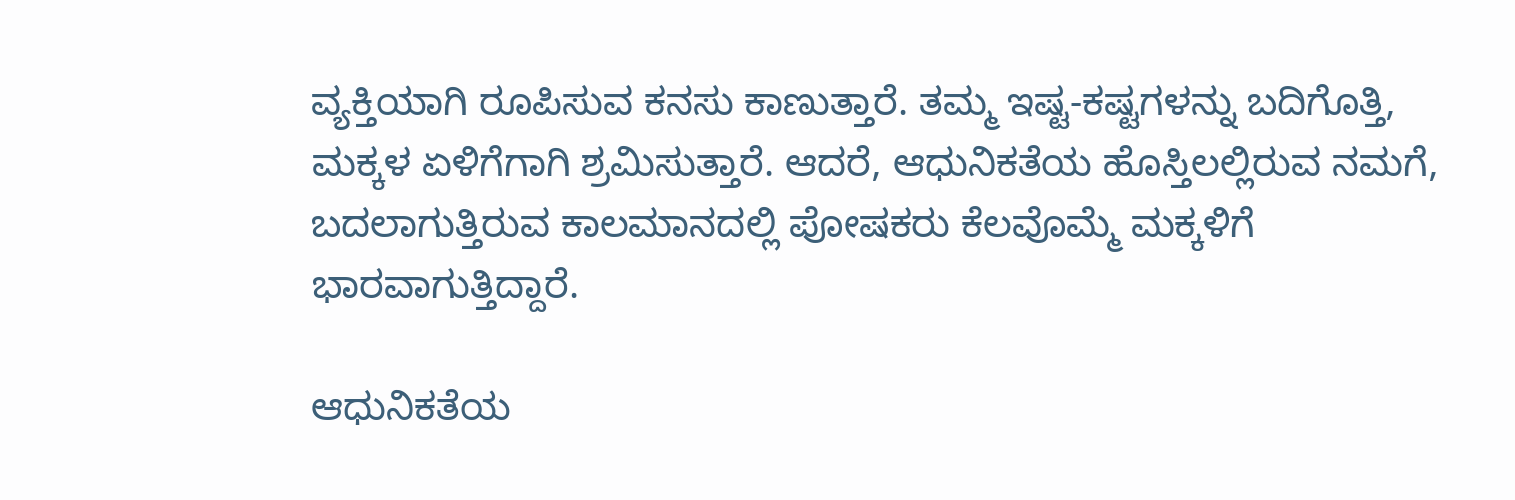ವ್ಯಕ್ತಿಯಾಗಿ ರೂಪಿಸುವ ಕನಸು ಕಾಣುತ್ತಾರೆ. ತಮ್ಮ ಇಷ್ಟ-ಕಷ್ಟಗಳನ್ನು ಬದಿಗೊತ್ತಿ, ಮಕ್ಕಳ ಏಳಿಗೆಗಾಗಿ ಶ್ರಮಿಸುತ್ತಾರೆ. ಆದರೆ, ಆಧುನಿಕತೆಯ ಹೊಸ್ತಿಲಲ್ಲಿರುವ ನಮಗೆ, ಬದಲಾಗುತ್ತಿರುವ ಕಾಲಮಾನದಲ್ಲಿ ಪೋಷಕರು ಕೆಲವೊಮ್ಮೆ ಮಕ್ಕಳಿಗೆ ಭಾರವಾಗುತ್ತಿದ್ದಾರೆ.

ಆಧುನಿಕತೆಯ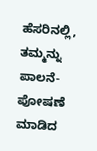ಹೆಸರಿನಲ್ಲಿ, ತಮ್ಮನ್ನು ಪಾಲನೆ-ಪೋಷಣೆ ಮಾಡಿದ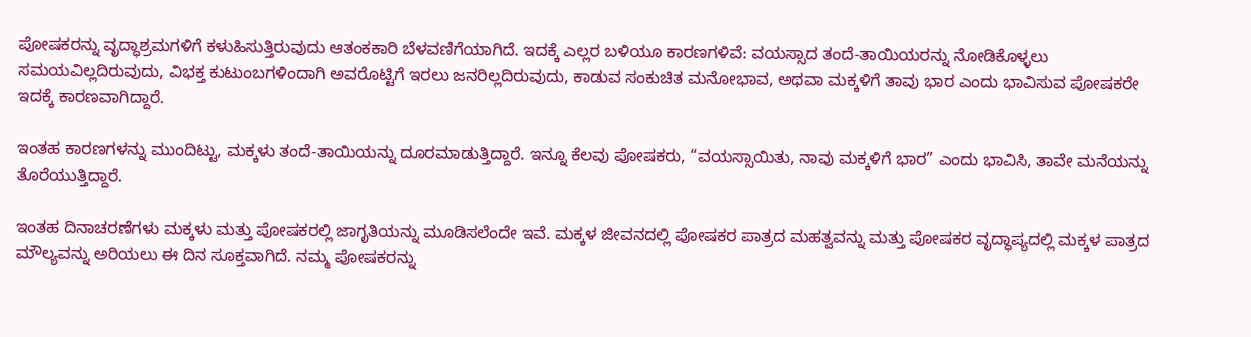ಪೋಷಕರನ್ನು ವೃದ್ಧಾಶ್ರಮಗಳಿಗೆ ಕಳುಹಿಸುತ್ತಿರುವುದು ಆತಂಕಕಾರಿ ಬೆಳವಣಿಗೆಯಾಗಿದೆ. ಇದಕ್ಕೆ ಎಲ್ಲರ ಬಳಿಯೂ ಕಾರಣಗಳಿವೆ: ವಯಸ್ಸಾದ ತಂದೆ-ತಾಯಿಯರನ್ನು ನೋಡಿಕೊಳ್ಳಲು ಸಮಯವಿಲ್ಲದಿರುವುದು, ವಿಭಕ್ತ ಕುಟುಂಬಗಳಿಂದಾಗಿ ಅವರೊಟ್ಟಿಗೆ ಇರಲು ಜನರಿಲ್ಲದಿರುವುದು, ಕಾಡುವ ಸಂಕುಚಿತ ಮನೋಭಾವ, ಅಥವಾ ಮಕ್ಕಳಿಗೆ ತಾವು ಭಾರ ಎಂದು ಭಾವಿಸುವ ಪೋಷಕರೇ ಇದಕ್ಕೆ ಕಾರಣವಾಗಿದ್ದಾರೆ.

ಇಂತಹ ಕಾರಣಗಳನ್ನು ಮುಂದಿಟ್ಟು, ಮಕ್ಕಳು ತಂದೆ-ತಾಯಿಯನ್ನು ದೂರಮಾಡುತ್ತಿದ್ದಾರೆ. ಇನ್ನೂ ಕೆಲವು ಪೋಷಕರು, “ವಯಸ್ಸಾಯಿತು, ನಾವು ಮಕ್ಕಳಿಗೆ ಭಾರ” ಎಂದು ಭಾವಿಸಿ, ತಾವೇ ಮನೆಯನ್ನು ತೊರೆಯುತ್ತಿದ್ದಾರೆ.

ಇಂತಹ ದಿನಾಚರಣೆಗಳು ಮಕ್ಕಳು ಮತ್ತು ಪೋಷಕರಲ್ಲಿ ಜಾಗೃತಿಯನ್ನು ಮೂಡಿಸಲೆಂದೇ ಇವೆ. ಮಕ್ಕಳ ಜೀವನದಲ್ಲಿ ಪೋಷಕರ ಪಾತ್ರದ ಮಹತ್ವವನ್ನು ಮತ್ತು ಪೋಷಕರ ವೃದ್ಧಾಪ್ಯದಲ್ಲಿ ಮಕ್ಕಳ ಪಾತ್ರದ ಮೌಲ್ಯವನ್ನು ಅರಿಯಲು ಈ ದಿನ ಸೂಕ್ತವಾಗಿದೆ. ನಮ್ಮ ಪೋಷಕರನ್ನು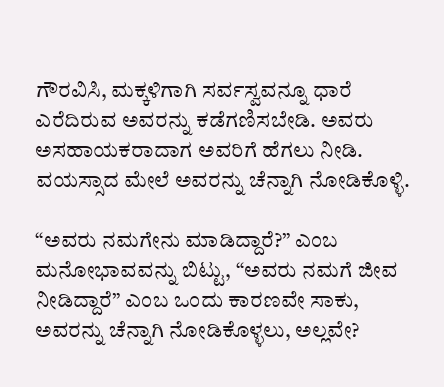ಗೌರವಿಸಿ, ಮಕ್ಕಳಿಗಾಗಿ ಸರ್ವಸ್ವವನ್ನೂ ಧಾರೆ ಎರೆದಿರುವ ಅವರನ್ನು ಕಡೆಗಣಿಸಬೇಡಿ. ಅವರು ಅಸಹಾಯಕರಾದಾಗ ಅವರಿಗೆ ಹೆಗಲು ನೀಡಿ. ವಯಸ್ಸಾದ ಮೇಲೆ ಅವರನ್ನು ಚೆನ್ನಾಗಿ ನೋಡಿಕೊಳ್ಳಿ.

“ಅವರು ನಮಗೇನು ಮಾಡಿದ್ದಾರೆ?” ಎಂಬ ಮನೋಭಾವವನ್ನು ಬಿಟ್ಟು, “ಅವರು ನಮಗೆ ಜೀವ ನೀಡಿದ್ದಾರೆ” ಎಂಬ ಒಂದು ಕಾರಣವೇ ಸಾಕು, ಅವರನ್ನು ಚೆನ್ನಾಗಿ ನೋಡಿಕೊಳ್ಳಲು, ಅಲ್ಲವೇ?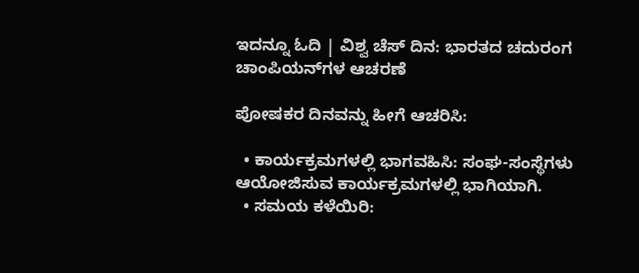ಇದನ್ನೂ ಓದಿ | ವಿಶ್ವ ಚೆಸ್ ದಿನ: ಭಾರತದ ಚದುರಂಗ ಚಾಂಪಿಯನ್‌ಗಳ ಆಚರಣೆ

ಪೋಷಕರ ದಿನವನ್ನು ಹೀಗೆ ಆಚರಿಸಿ:

  • ಕಾರ್ಯಕ್ರಮಗಳಲ್ಲಿ ಭಾಗವಹಿಸಿ: ಸಂಘ-ಸಂಸ್ಥೆಗಳು ಆಯೋಜಿಸುವ ಕಾರ್ಯಕ್ರಮಗಳಲ್ಲಿ ಭಾಗಿಯಾಗಿ.
  • ಸಮಯ ಕಳೆಯಿರಿ: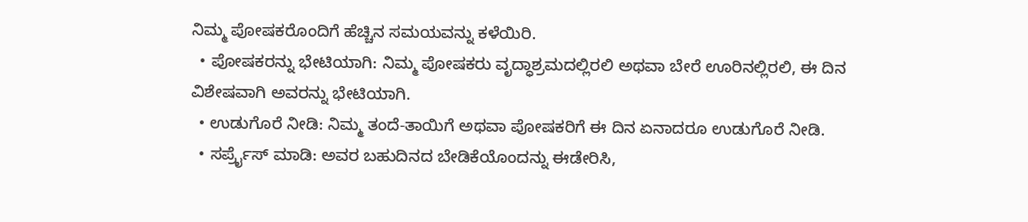ನಿಮ್ಮ ಪೋಷಕರೊಂದಿಗೆ ಹೆಚ್ಚಿನ ಸಮಯವನ್ನು ಕಳೆಯಿರಿ.
  • ಪೋಷಕರನ್ನು ಭೇಟಿಯಾಗಿ: ನಿಮ್ಮ ಪೋಷಕರು ವೃದ್ಧಾಶ್ರಮದಲ್ಲಿರಲಿ ಅಥವಾ ಬೇರೆ ಊರಿನಲ್ಲಿರಲಿ, ಈ ದಿನ ವಿಶೇಷವಾಗಿ ಅವರನ್ನು ಭೇಟಿಯಾಗಿ.
  • ಉಡುಗೊರೆ ನೀಡಿ: ನಿಮ್ಮ ತಂದೆ-ತಾಯಿಗೆ ಅಥವಾ ಪೋಷಕರಿಗೆ ಈ ದಿನ ಏನಾದರೂ ಉಡುಗೊರೆ ನೀಡಿ.
  • ಸರ್ಪ್ರೈಸ್ ಮಾಡಿ: ಅವರ ಬಹುದಿನದ ಬೇಡಿಕೆಯೊಂದನ್ನು ಈಡೇರಿಸಿ,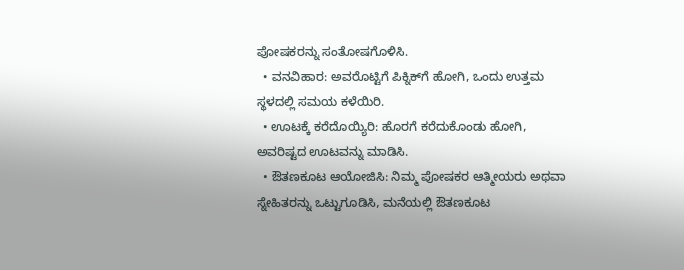ಪೋಷಕರನ್ನು ಸಂತೋಷಗೊಳಿಸಿ.
  • ವನವಿಹಾರ: ಅವರೊಟ್ಟಿಗೆ ಪಿಕ್ನಿಕ್‌ಗೆ ಹೋಗಿ, ಒಂದು ಉತ್ತಮ ಸ್ಥಳದಲ್ಲಿ ಸಮಯ ಕಳೆಯಿರಿ.
  • ಊಟಕ್ಕೆ ಕರೆದೊಯ್ಯಿರಿ: ಹೊರಗೆ ಕರೆದುಕೊಂಡು ಹೋಗಿ, ಅವರಿಷ್ಟದ ಊಟವನ್ನು ಮಾಡಿಸಿ.
  • ಔತಣಕೂಟ ಆಯೋಜಿಸಿ: ನಿಮ್ಮ ಪೋಷಕರ ಆತ್ಮೀಯರು ಅಥವಾ ಸ್ನೇಹಿತರನ್ನು ಒಟ್ಟುಗೂಡಿಸಿ, ಮನೆಯಲ್ಲಿ ಔತಣಕೂಟ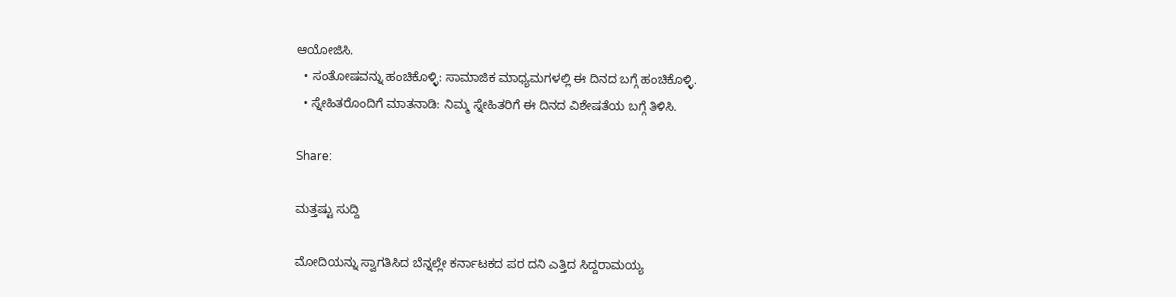ಆಯೋಜಿಸಿ.
  • ಸಂತೋಷವನ್ನು ಹಂಚಿಕೊಳ್ಳಿ: ಸಾಮಾಜಿಕ ಮಾಧ್ಯಮಗಳಲ್ಲಿ ಈ ದಿನದ ಬಗ್ಗೆ ಹಂಚಿಕೊಳ್ಳಿ.
  • ಸ್ನೇಹಿತರೊಂದಿಗೆ ಮಾತನಾಡಿ: ನಿಮ್ಮ ಸ್ನೇಹಿತರಿಗೆ ಈ ದಿನದ ವಿಶೇಷತೆಯ ಬಗ್ಗೆ ತಿಳಿಸಿ.

Share:

ಮತ್ತಷ್ಟು ಸುದ್ದಿ

ಮೋದಿಯನ್ನು ಸ್ವಾಗತಿಸಿದ ಬೆನ್ನಲ್ಲೇ ಕರ್ನಾಟಕದ ಪರ ದನಿ ಎತ್ತಿದ ಸಿದ್ದರಾಮಯ್ಯ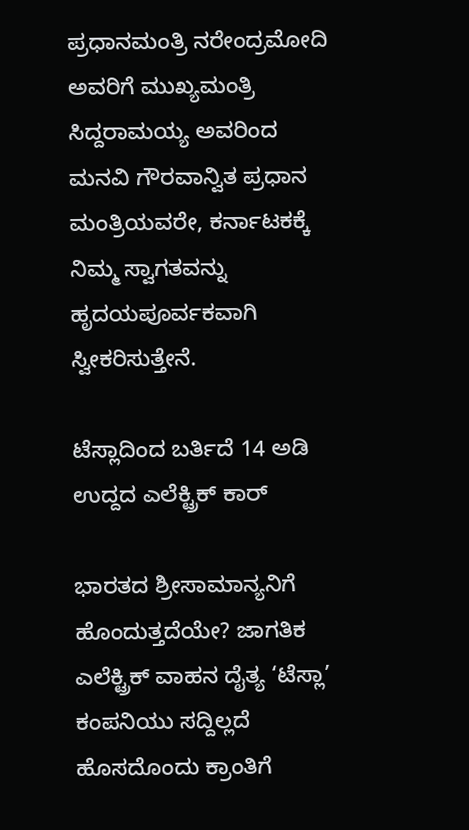ಪ್ರಧಾನಮಂತ್ರಿ ನರೇಂದ್ರಮೋದಿ ಅವರಿಗೆ ಮುಖ್ಯಮಂತ್ರಿ ಸಿದ್ದರಾಮಯ್ಯ ಅವರಿಂದ ಮನವಿ ಗೌರವಾನ್ವಿತ ಪ್ರಧಾನ ಮಂತ್ರಿಯವರೇ, ಕರ್ನಾಟಕಕ್ಕೆ ನಿಮ್ಮ ಸ್ವಾಗತವನ್ನು ಹೃದಯಪೂರ್ವಕವಾಗಿ ಸ್ವೀಕರಿಸುತ್ತೇನೆ.

ಟೆಸ್ಲಾದಿಂದ ಬರ್ತಿದೆ 14 ಅಡಿ ಉದ್ದದ ಎಲೆಕ್ಟ್ರಿಕ್ ಕಾರ್

ಭಾರತದ ಶ್ರೀಸಾಮಾನ್ಯನಿಗೆ ಹೊಂದುತ್ತದೆಯೇ? ಜಾಗತಿಕ ಎಲೆಕ್ಟ್ರಿಕ್ ವಾಹನ ದೈತ್ಯ ‘ಟೆಸ್ಲಾ’ ಕಂಪನಿಯು ಸದ್ದಿಲ್ಲದೆ ಹೊಸದೊಂದು ಕ್ರಾಂತಿಗೆ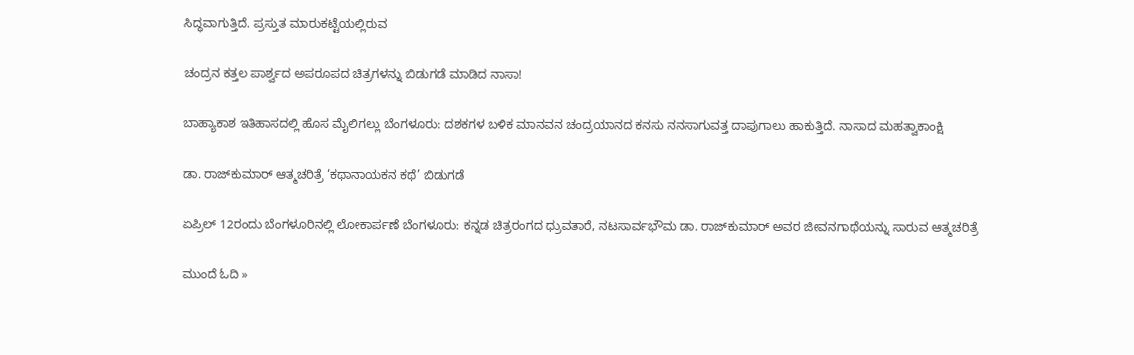ಸಿದ್ಧವಾಗುತ್ತಿದೆ. ಪ್ರಸ್ತುತ ಮಾರುಕಟ್ಟೆಯಲ್ಲಿರುವ

ಚಂದ್ರನ ಕತ್ತಲ ಪಾರ್ಶ್ವದ ಅಪರೂಪದ ಚಿತ್ರಗಳನ್ನು ಬಿಡುಗಡೆ ಮಾಡಿದ ನಾಸಾ!

ಬಾಹ್ಯಾಕಾಶ ಇತಿಹಾಸದಲ್ಲಿ ಹೊಸ ಮೈಲಿಗಲ್ಲು ಬೆಂಗಳೂರು: ದಶಕಗಳ ಬಳಿಕ ಮಾನವನ ಚಂದ್ರಯಾನದ ಕನಸು ನನಸಾಗುವತ್ತ ದಾಪುಗಾಲು ಹಾಕುತ್ತಿದೆ. ನಾಸಾದ ಮಹತ್ವಾಕಾಂಕ್ಷಿ

ಡಾ. ರಾಜ್‌ಕುಮಾರ್ ಆತ್ಮಚರಿತ್ರೆ ‘ಕಥಾನಾಯಕನ ಕಥೆ’ ಬಿಡುಗಡೆ

ಏಪ್ರಿಲ್ 12ರಂದು ಬೆಂಗಳೂರಿನಲ್ಲಿ ಲೋಕಾರ್ಪಣೆ ಬೆಂಗಳೂರು: ಕನ್ನಡ ಚಿತ್ರರಂಗದ ಧ್ರುವತಾರೆ, ನಟಸಾರ್ವಭೌಮ ಡಾ. ರಾಜ್‌ಕುಮಾರ್ ಅವರ ಜೀವನಗಾಥೆಯನ್ನು ಸಾರುವ ಆತ್ಮಚರಿತ್ರೆ

ಮುಂದೆ ಓದಿ »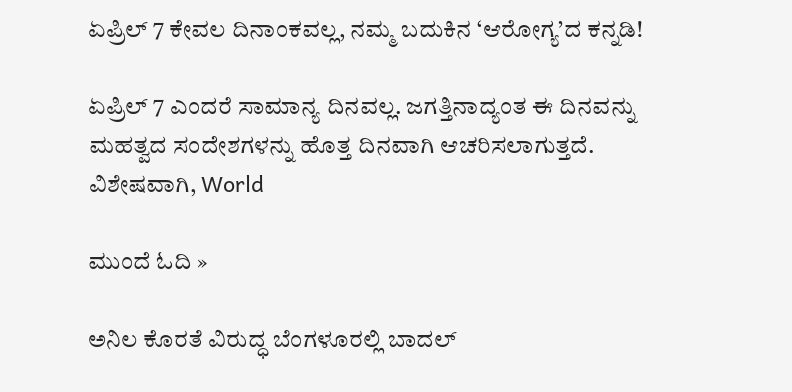ಏಪ್ರಿಲ್ 7 ಕೇವಲ ದಿನಾಂಕವಲ್ಲ, ನಮ್ಮ ಬದುಕಿನ ‘ಆರೋಗ್ಯ’ದ ಕನ್ನಡಿ!

ಏಪ್ರಿಲ್ 7 ಎಂದರೆ ಸಾಮಾನ್ಯ ದಿನವಲ್ಲ. ಜಗತ್ತಿನಾದ್ಯಂತ ಈ ದಿನವನ್ನು ಮಹತ್ವದ ಸಂದೇಶಗಳನ್ನು ಹೊತ್ತ ದಿನವಾಗಿ ಆಚರಿಸಲಾಗುತ್ತದೆ. ವಿಶೇಷವಾಗಿ, World

ಮುಂದೆ ಓದಿ »

ಅನಿಲ ಕೊರತೆ ವಿರುದ್ಧ ಬೆಂಗಳೂರಲ್ಲಿ ಬಾದಲ್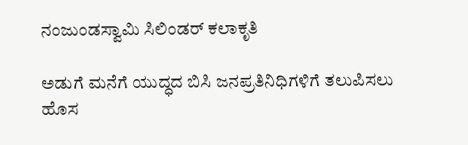ನಂಜುಂಡಸ್ವಾಮಿ ಸಿಲಿಂಡರ್‌ ಕಲಾಕೃತಿ

ಅಡುಗೆ ಮನೆಗೆ ಯುದ್ಧದ ಬಿಸಿ ಜನಪ್ರತಿನಿಧಿಗಳಿಗೆ ತಲುಪಿಸಲು ಹೊಸ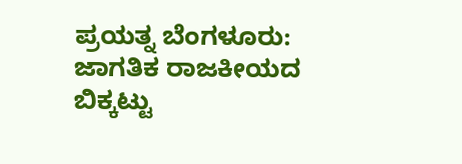ಪ್ರಯತ್ನ ಬೆಂಗಳೂರು: ಜಾಗತಿಕ ರಾಜಕೀಯದ ಬಿಕ್ಕಟ್ಟು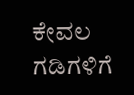ಕೇವಲ ಗಡಿಗಳಿಗೆ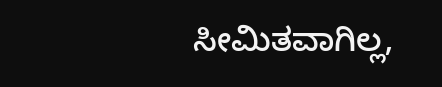ಸೀಮಿತವಾಗಿಲ್ಲ,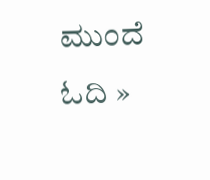ಮುಂದೆ ಓದಿ »